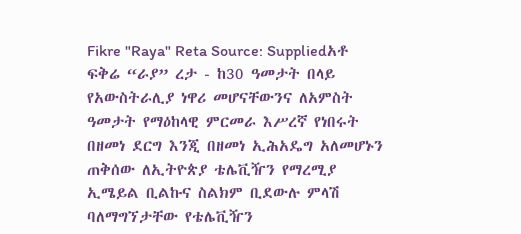Fikre "Raya" Reta Source: Suppliedአቶ ፍቅሬ “ራያ” ረታ - ከ30 ዓመታት በላይ የአውስትራሊያ ነዋሪ መሆናቸውንና ለአምስት ዓመታት የማዕከላዊ ምርመራ እሥረኛ የነበሩት በዘመነ ደርግ እንጂ በዘመነ ኢሕአዴግ አለመሆኑን ጠቅሰው ለኢትዮጵያ ቴሌቪዥን የማረሚያ ኢሜይል ቢልኩና ስልክም ቢደውሉ ምላሽ ባለማግኘታቸው የቴሌቪዥን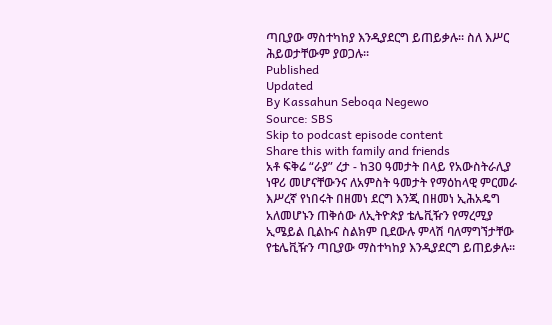ጣቢያው ማስተካከያ እንዲያደርግ ይጠይቃሉ። ስለ እሥር ሕይወታቸውም ያወጋሉ።
Published
Updated
By Kassahun Seboqa Negewo
Source: SBS
Skip to podcast episode content
Share this with family and friends
አቶ ፍቅሬ “ራያ” ረታ - ከ30 ዓመታት በላይ የአውስትራሊያ ነዋሪ መሆናቸውንና ለአምስት ዓመታት የማዕከላዊ ምርመራ እሥረኛ የነበሩት በዘመነ ደርግ እንጂ በዘመነ ኢሕአዴግ አለመሆኑን ጠቅሰው ለኢትዮጵያ ቴሌቪዥን የማረሚያ ኢሜይል ቢልኩና ስልክም ቢደውሉ ምላሽ ባለማግኘታቸው የቴሌቪዥን ጣቢያው ማስተካከያ እንዲያደርግ ይጠይቃሉ።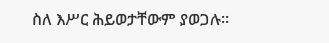ስለ እሥር ሕይወታቸውም ያወጋሉ።